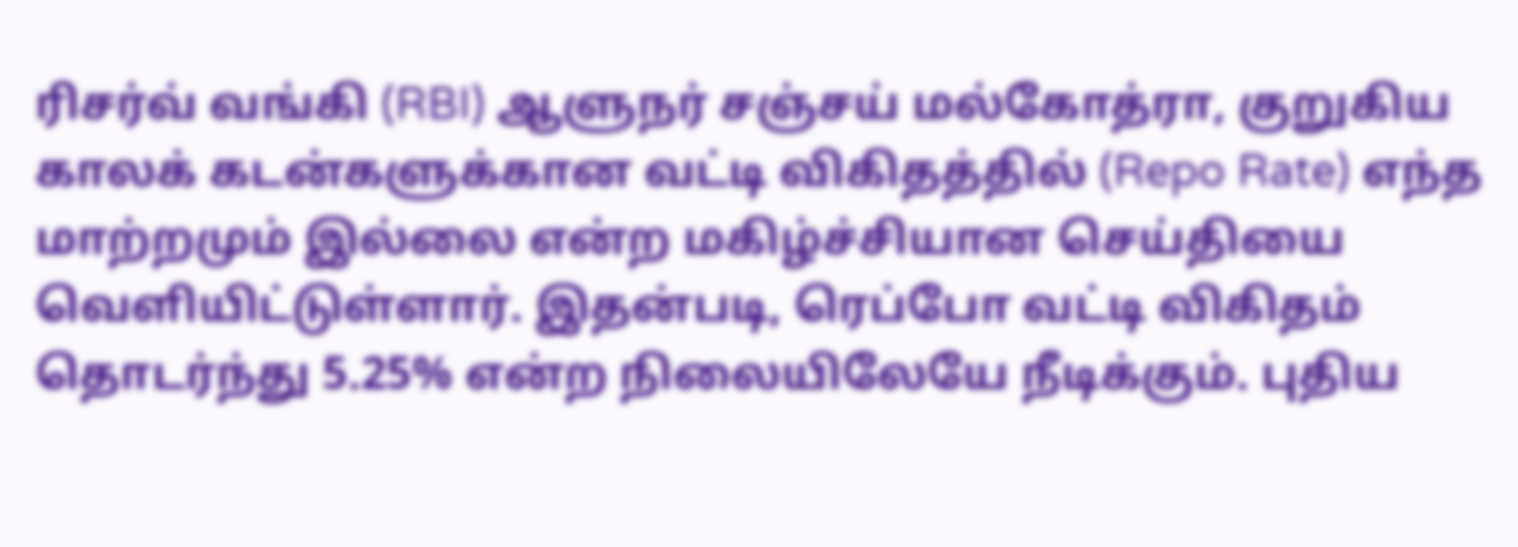ரிசர்வ் வங்கி (RBI) ஆளுநர் சஞ்சய் மல்கோத்ரா, குறுகிய காலக் கடன்களுக்கான வட்டி விகிதத்தில் (Repo Rate) எந்த மாற்றமும் இல்லை என்ற மகிழ்ச்சியான செய்தியை வெளியிட்டுள்ளார். இதன்படி, ரெப்போ வட்டி விகிதம் தொடர்ந்து 5.25% என்ற நிலையிலேயே நீடிக்கும். புதிய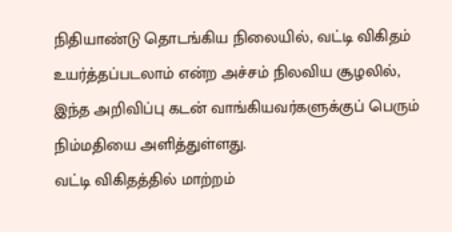நிதியாண்டு தொடங்கிய நிலையில், வட்டி விகிதம் உயர்த்தப்படலாம் என்ற அச்சம் நிலவிய சூழலில், இந்த அறிவிப்பு கடன் வாங்கியவர்களுக்குப் பெரும் நிம்மதியை அளித்துள்ளது.
வட்டி விகிதத்தில் மாற்றம்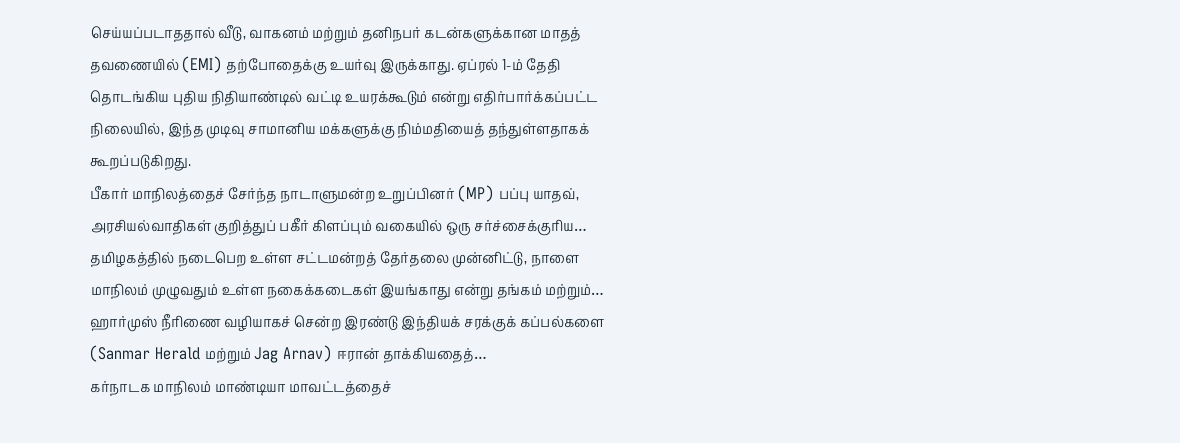செய்யப்படாததால் வீடு, வாகனம் மற்றும் தனிநபர் கடன்களுக்கான மாதத் தவணையில் (EMI) தற்போதைக்கு உயர்வு இருக்காது. ஏப்ரல் 1-ம் தேதி தொடங்கிய புதிய நிதியாண்டில் வட்டி உயரக்கூடும் என்று எதிர்பார்க்கப்பட்ட நிலையில், இந்த முடிவு சாமானிய மக்களுக்கு நிம்மதியைத் தந்துள்ளதாகக் கூறப்படுகிறது.
பீகார் மாநிலத்தைச் சேர்ந்த நாடாளுமன்ற உறுப்பினர் (MP) பப்பு யாதவ், அரசியல்வாதிகள் குறித்துப் பகீர் கிளப்பும் வகையில் ஒரு சர்ச்சைக்குரிய…
தமிழகத்தில் நடைபெற உள்ள சட்டமன்றத் தேர்தலை முன்னிட்டு, நாளை மாநிலம் முழுவதும் உள்ள நகைக்கடைகள் இயங்காது என்று தங்கம் மற்றும்…
ஹார்முஸ் நீரிணை வழியாகச் சென்ற இரண்டு இந்தியக் சரக்குக் கப்பல்களை (Sanmar Herald மற்றும் Jag Arnav) ஈரான் தாக்கியதைத்…
கர்நாடக மாநிலம் மாண்டியா மாவட்டத்தைச்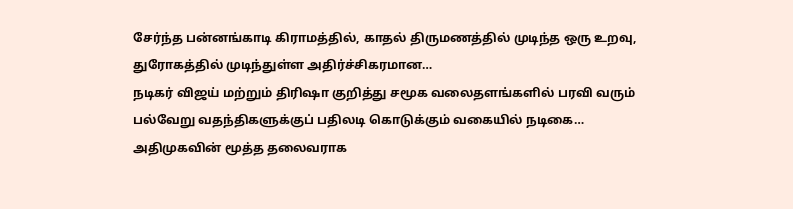சேர்ந்த பன்னங்காடி கிராமத்தில், காதல் திருமணத்தில் முடிந்த ஒரு உறவு, துரோகத்தில் முடிந்துள்ள அதிர்ச்சிகரமான…
நடிகர் விஜய் மற்றும் திரிஷா குறித்து சமூக வலைதளங்களில் பரவி வரும் பல்வேறு வதந்திகளுக்குப் பதிலடி கொடுக்கும் வகையில் நடிகை…
அதிமுகவின் மூத்த தலைவராக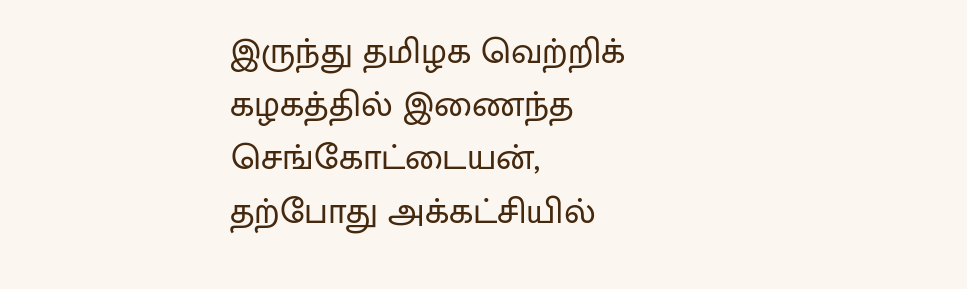இருந்து தமிழக வெற்றிக் கழகத்தில் இணைந்த செங்கோட்டையன், தற்போது அக்கட்சியில்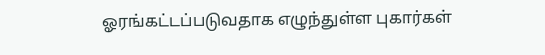ஓரங்கட்டப்படுவதாக எழுந்துள்ள புகார்கள்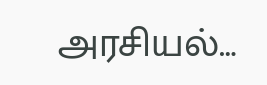அரசியல்…